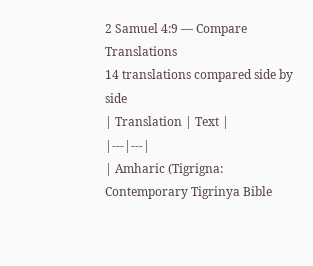2 Samuel 4:9 — Compare Translations
14 translations compared side by side
| Translation | Text |
|---|---|
| Amharic (Tigrigna: Contemporary Tigrinya Bible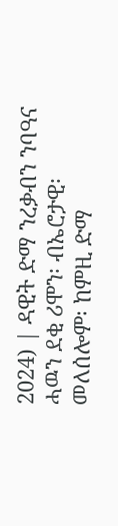2024) | ዳዊት ድማ ንረቃብን ንባዓና ሓዉን ደቂ ሪሞን፡ ብኤሮታዊ፡ መለሰሎም፡ ከምዚ ድማ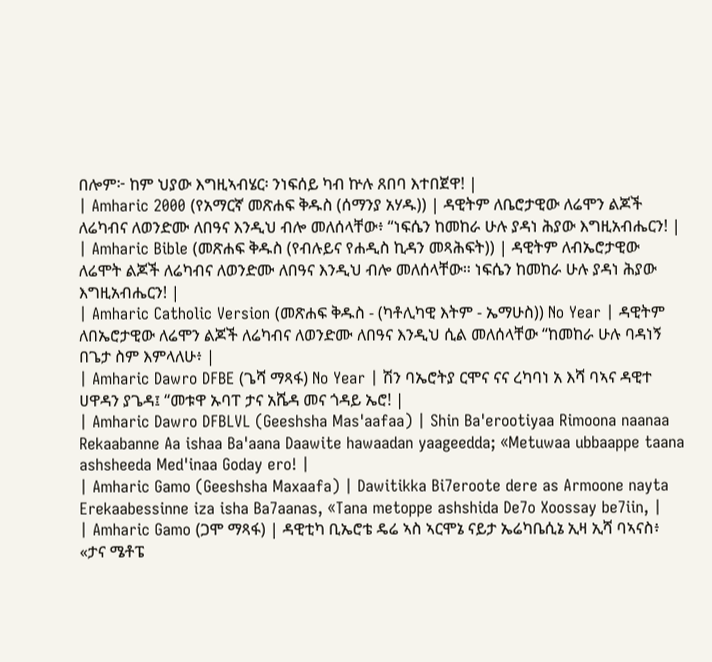በሎም፦ ከም ህያው እግዚኣብሄር፡ ንነፍሰይ ካብ ኵሉ ጸበባ እተበጀዋ! |
| Amharic 2000 (የአማርኛ መጽሐፍ ቅዱስ (ሰማንያ አሃዱ)) | ዳዊትም ለቤሮታዊው ለሬሞን ልጆች ለሬካብና ለወንድሙ ለበዓና እንዲህ ብሎ መለሰላቸው፥ “ነፍሴን ከመከራ ሁሉ ያዳነ ሕያው እግዚአብሔርን! |
| Amharic Bible (መጽሐፍ ቅዱስ (የብሉይና የሐዲስ ኪዳን መጻሕፍት)) | ዳዊትም ለብኤሮታዊው ለሬሞት ልጆች ለሬካብና ለወንድሙ ለበዓና እንዲህ ብሎ መለሰላቸው። ነፍሴን ከመከራ ሁሉ ያዳነ ሕያው እግዚአብሔርን! |
| Amharic Catholic Version (መጽሐፍ ቅዱስ - (ካቶሊካዊ እትም - ኤማሁስ)) No Year | ዳዊትም ለበኤሮታዊው ለሬሞን ልጆች ለሬካብና ለወንድሙ ለበዓና እንዲህ ሲል መለሰላቸው “ከመከራ ሁሉ ባዳነኝ በጌታ ስም እምላለሁ፥ |
| Amharic Dawro DFBE (ጌሻ ማጻፋ) No Year | ሽን ባኤሮትያ ርሞና ናና ረካባነ አ እሻ ባኣና ዳዊተ ሀዋዳን ያጌዳ፤ “መቱዋ ኡባፐ ታና አሼዳ መና ጎዳይ ኤሮ! |
| Amharic Dawro DFBLVL (Geeshsha Mas'aafaa) | Shin Ba'erootiyaa Rimoona naanaa Rekaabanne Aa ishaa Ba'aana Daawite hawaadan yaageedda; «Metuwaa ubbaappe taana ashsheeda Med'inaa Goday ero! |
| Amharic Gamo (Geeshsha Maxaafa) | Dawitikka Bi7eroote dere as Armoone nayta Erekaabessinne iza isha Ba7aanas, «Tana metoppe ashshida De7o Xoossay be7iin, |
| Amharic Gamo (ጋሞ ማጻፋ) | ዳዊቲካ ቢኤሮቴ ዴሬ ኣስ ኣርሞኔ ናይታ ኤሬካቤሲኔ ኢዛ ኢሻ ባኣናስ፥ «ታና ሜቶፔ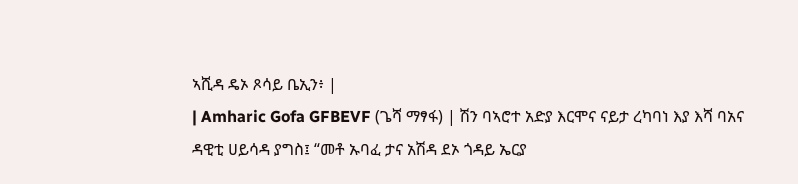ኣሺዳ ዴኦ ጾሳይ ቤኢን፥ |
| Amharic Gofa GFBEVF (ጌሻ ማፃፋ) | ሽን ባኣሮተ አድያ እርሞና ናይታ ረካባነ እያ እሻ ባአና ዳዊቲ ሀይሳዳ ያግስ፤ “መቶ ኡባፈ ታና አሽዳ ደኦ ጎዳይ ኤርያ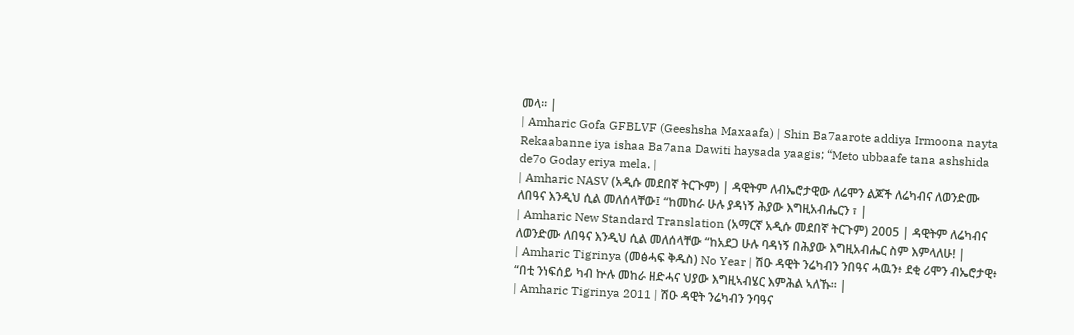መላ። |
| Amharic Gofa GFBLVF (Geeshsha Maxaafa) | Shin Ba7aarote addiya Irmoona nayta Rekaabanne iya ishaa Ba7ana Dawiti haysada yaagis; “Meto ubbaafe tana ashshida de7o Goday eriya mela. |
| Amharic NASV (አዲሱ መደበኛ ትርጒም) | ዳዊትም ለብኤሮታዊው ለሬሞን ልጆች ለሬካብና ለወንድሙ ለበዓና እንዲህ ሲል መለሰላቸው፤ “ከመከራ ሁሉ ያዳነኝ ሕያው እግዚአብሔርን ፣ |
| Amharic New Standard Translation (አማርኛ አዲሱ መደበኛ ትርጉም) 2005 | ዳዊትም ለሬካብና ለወንድሙ ለበዓና እንዲህ ሲል መለሰላቸው “ከአደጋ ሁሉ ባዳነኝ በሕያው እግዚአብሔር ስም እምላለሁ! |
| Amharic Tigrinya (መፅሓፍ ቅዱስ) No Year | ሽዑ ዳዊት ንሬካብን ንበዓና ሓዉን፥ ደቂ ሪሞን ብኤሮታዊ፥ “በቲ ንነፍሰይ ካብ ኵሉ መከራ ዘድሓና ህያው እግዚኣብሄር እምሕል ኣለኹ። |
| Amharic Tigrinya 2011 | ሽዑ ዳዊት ንሬካብን ንባዓና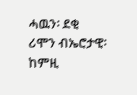ሓዉን፡ ደቂ ሪሞን ብኤሮታዊ፡ ከምዚ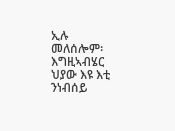ኢሉ መለሰሎም፡ እግዚኣብሄር ህያው እዩ እቲ ንነብሰይ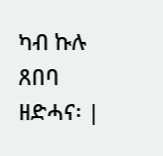ካብ ኩሉ ጸበባ ዘድሓና፡ |